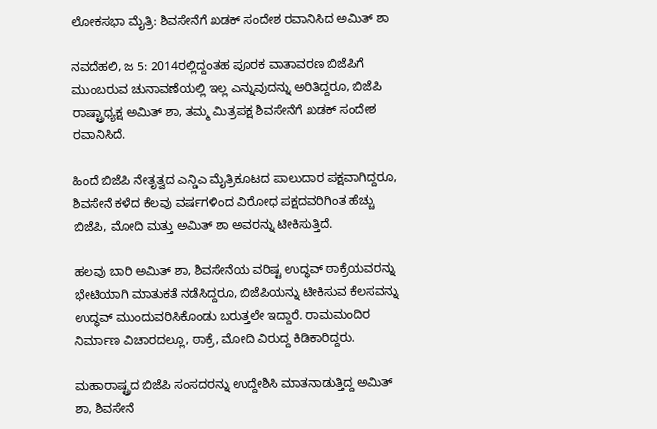ಲೋಕಸಭಾ ಮೈತ್ರಿ: ಶಿವಸೇನೆಗೆ ಖಡಕ್ ಸಂದೇಶ ರವಾನಿಸಿದ ಅಮಿತ್ ಶಾ

ನವದೆಹಲಿ, ಜ 5: 2014ರಲ್ಲಿದ್ದಂತಹ ಪೂರಕ ವಾತಾವರಣ ಬಿಜೆಪಿಗೆ ಮುಂಬರುವ ಚುನಾವಣೆಯಲ್ಲಿ ಇಲ್ಲ ಎನ್ನುವುದನ್ನು ಅರಿತಿದ್ದರೂ, ಬಿಜೆಪಿ ರಾಷ್ಟ್ರಾಧ್ಯಕ್ಷ ಅಮಿತ್ ಶಾ, ತಮ್ಮ ಮಿತ್ರಪಕ್ಷ ಶಿವಸೇನೆಗೆ ಖಡಕ್ ಸಂದೇಶ ರವಾನಿಸಿದೆ.

ಹಿಂದೆ ಬಿಜೆಪಿ ನೇತೃತ್ವದ ಎನ್ಡಿಎ ಮೈತ್ರಿಕೂಟದ ಪಾಲುದಾರ ಪಕ್ಷವಾಗಿದ್ದರೂ, ಶಿವಸೇನೆ ಕಳೆದ ಕೆಲವು ವರ್ಷಗಳಿಂದ ವಿರೋಧ ಪಕ್ಷದವರಿಗಿಂತ ಹೆಚ್ಚು ಬಿಜೆಪಿ, ಮೋದಿ ಮತ್ತು ಅಮಿತ್ ಶಾ ಅವರನ್ನು ಟೀಕಿಸುತ್ತಿದೆ.

ಹಲವು ಬಾರಿ ಅಮಿತ್ ಶಾ, ಶಿವಸೇನೆಯ ವರಿಷ್ಟ ಉದ್ಧವ್ ಠಾಕ್ರೆಯವರನ್ನು ಭೇಟಿಯಾಗಿ ಮಾತುಕತೆ ನಡೆಸಿದ್ದರೂ, ಬಿಜೆಪಿಯನ್ನು ಟೀಕಿಸುವ ಕೆಲಸವನ್ನು ಉದ್ಧವ್ ಮುಂದುವರಿಸಿಕೊಂಡು ಬರುತ್ತಲೇ ಇದ್ದಾರೆ. ರಾಮಮಂದಿರ ನಿರ್ಮಾಣ ವಿಚಾರದಲ್ಲೂ, ಠಾಕ್ರೆ, ಮೋದಿ ವಿರುದ್ದ ಕಿಡಿಕಾರಿದ್ದರು.

ಮಹಾರಾಷ್ಟ್ರದ ಬಿಜೆಪಿ ಸಂಸದರನ್ನು ಉದ್ದೇಶಿಸಿ ಮಾತನಾಡುತ್ತಿದ್ದ ಅಮಿತ್ ಶಾ, ಶಿವಸೇನೆ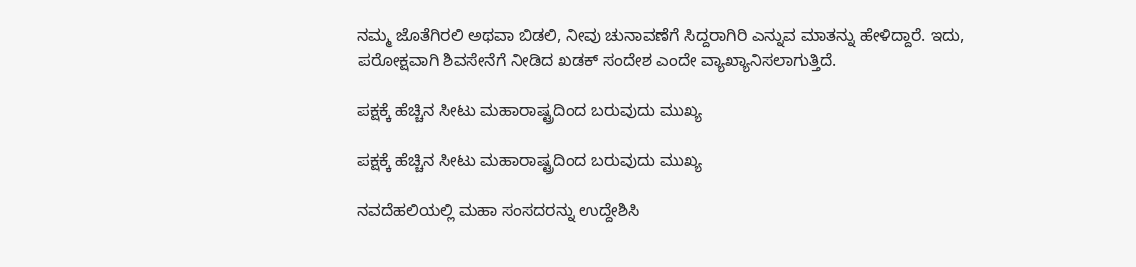ನಮ್ಮ ಜೊತೆಗಿರಲಿ ಅಥವಾ ಬಿಡಲಿ, ನೀವು ಚುನಾವಣೆಗೆ ಸಿದ್ದರಾಗಿರಿ ಎನ್ನುವ ಮಾತನ್ನು ಹೇಳಿದ್ದಾರೆ. ಇದು, ಪರೋಕ್ಷವಾಗಿ ಶಿವಸೇನೆಗೆ ನೀಡಿದ ಖಡಕ್ ಸಂದೇಶ ಎಂದೇ ವ್ಯಾಖ್ಯಾನಿಸಲಾಗುತ್ತಿದೆ.

ಪಕ್ಷಕ್ಕೆ ಹೆಚ್ಚಿನ ಸೀಟು ಮಹಾರಾಷ್ಟ್ರದಿಂದ ಬರುವುದು ಮುಖ್ಯ

ಪಕ್ಷಕ್ಕೆ ಹೆಚ್ಚಿನ ಸೀಟು ಮಹಾರಾಷ್ಟ್ರದಿಂದ ಬರುವುದು ಮುಖ್ಯ

ನವದೆಹಲಿಯಲ್ಲಿ ಮಹಾ ಸಂಸದರನ್ನು ಉದ್ದೇಶಿಸಿ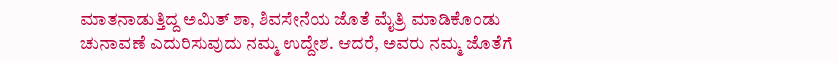ಮಾತನಾಡುತ್ತಿದ್ದ ಅಮಿತ್ ಶಾ, ಶಿವಸೇನೆಯ ಜೊತೆ ಮೈತ್ರಿ ಮಾಡಿಕೊಂಡು ಚುನಾವಣೆ ಎದುರಿಸುವುದು ನಮ್ಮ ಉದ್ದೇಶ. ಆದರೆ, ಅವರು ನಮ್ಮ ಜೊತೆಗೆ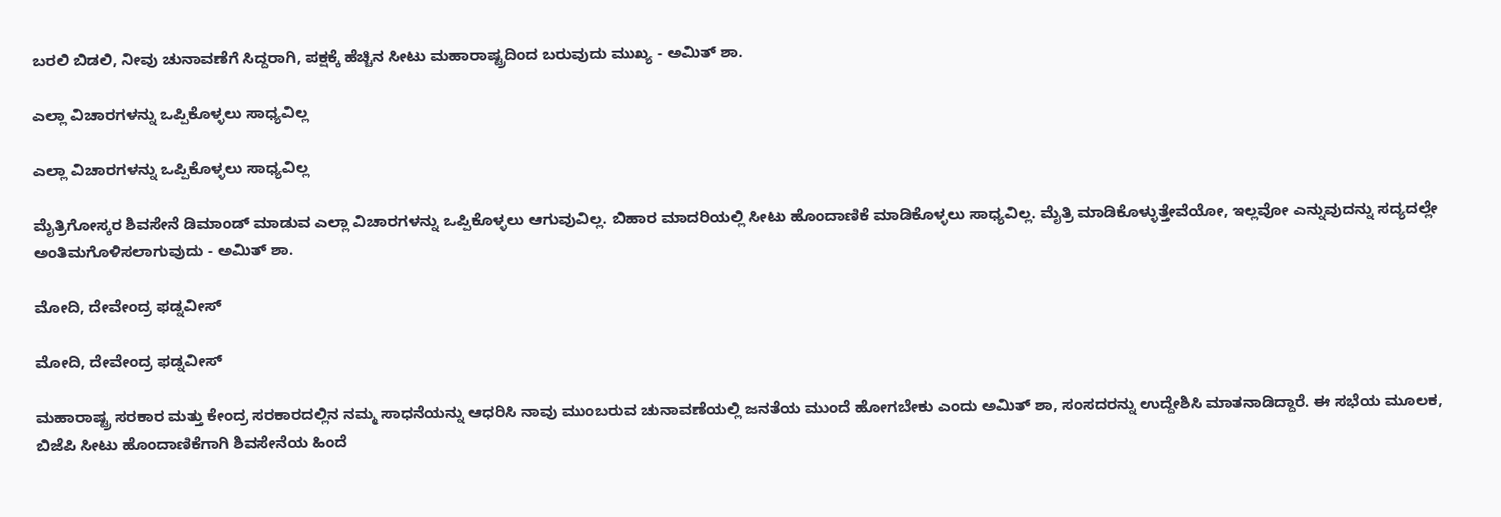ಬರಲಿ ಬಿಡಲಿ, ನೀವು ಚುನಾವಣೆಗೆ ಸಿದ್ದರಾಗಿ, ಪಕ್ಷಕ್ಕೆ ಹೆಚ್ಚಿನ ಸೀಟು ಮಹಾರಾಷ್ಟ್ರದಿಂದ ಬರುವುದು ಮುಖ್ಯ - ಅಮಿತ್ ಶಾ.

ಎಲ್ಲಾ ವಿಚಾರಗಳನ್ನು ಒಪ್ಪಿಕೊಳ್ಳಲು ಸಾಧ್ಯವಿಲ್ಲ

ಎಲ್ಲಾ ವಿಚಾರಗಳನ್ನು ಒಪ್ಪಿಕೊಳ್ಳಲು ಸಾಧ್ಯವಿಲ್ಲ

ಮೈತ್ರಿಗೋಸ್ಕರ ಶಿವಸೇನೆ ಡಿಮಾಂಡ್ ಮಾಡುವ ಎಲ್ಲಾ ವಿಚಾರಗಳನ್ನು ಒಪ್ಪಿಕೊಳ್ಳಲು ಆಗುವುವಿಲ್ಲ. ಬಿಹಾರ ಮಾದರಿಯಲ್ಲಿ ಸೀಟು ಹೊಂದಾಣಿಕೆ ಮಾಡಿಕೊಳ್ಳಲು ಸಾಧ್ಯವಿಲ್ಲ. ಮೈತ್ರಿ ಮಾಡಿಕೊಳ್ಳುತ್ತೇವೆಯೋ, ಇಲ್ಲವೋ ಎನ್ನುವುದನ್ನು ಸದ್ಯದಲ್ಲೇ ಅಂತಿಮಗೊಳಿಸಲಾಗುವುದು - ಅಮಿತ್ ಶಾ.

ಮೋದಿ, ದೇವೇಂದ್ರ ಫಡ್ನವೀಸ್

ಮೋದಿ, ದೇವೇಂದ್ರ ಫಡ್ನವೀಸ್

ಮಹಾರಾಷ್ಟ್ರ ಸರಕಾರ ಮತ್ತು ಕೇಂದ್ರ ಸರಕಾರದಲ್ಲಿನ ನಮ್ಮ ಸಾಧನೆಯನ್ನು ಆಧರಿಸಿ ನಾವು ಮುಂಬರುವ ಚುನಾವಣೆಯಲ್ಲಿ ಜನತೆಯ ಮುಂದೆ ಹೋಗಬೇಕು ಎಂದು ಅಮಿತ್ ಶಾ, ಸಂಸದರನ್ನು ಉದ್ದೇಶಿಸಿ ಮಾತನಾಡಿದ್ದಾರೆ. ಈ ಸಭೆಯ ಮೂಲಕ, ಬಿಜೆಪಿ ಸೀಟು ಹೊಂದಾಣಿಕೆಗಾಗಿ ಶಿವಸೇನೆಯ ಹಿಂದೆ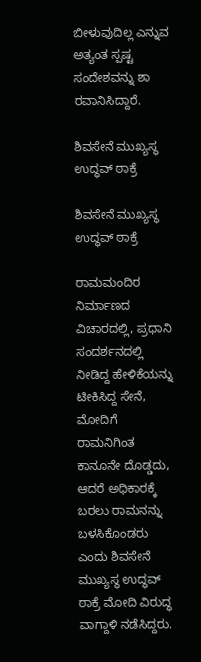ಬೀಳುವುದಿಲ್ಲ ಎನ್ನುವ ಅತ್ಯಂತ ಸ್ಪಷ್ಟ ಸಂದೇಶವನ್ನು ಶಾ ರವಾನಿಸಿದ್ದಾರೆ.

ಶಿವಸೇನೆ ಮುಖ್ಯಸ್ಥ ಉದ್ಧವ್ ಠಾಕ್ರೆ

ಶಿವಸೇನೆ ಮುಖ್ಯಸ್ಥ ಉದ್ಧವ್ ಠಾಕ್ರೆ

ರಾಮಮಂದಿರ ನಿರ್ಮಾಣದ ವಿಚಾರದಲ್ಲಿ, ಪ್ರಧಾನಿ ಸಂದರ್ಶನದಲ್ಲಿ ನೀಡಿದ್ದ ಹೇಳಿಕೆಯನ್ನು ಟೀಕಿಸಿದ್ದ ಸೇನೆ, ಮೋದಿಗೆ ರಾಮನಿಗಿಂತ ಕಾನೂನೇ ದೊಡ್ಡದು, ಆದರೆ ಅಧಿಕಾರಕ್ಕೆ ಬರಲು ರಾಮನನ್ನು ಬಳಸಿಕೊಂಡರು ಎಂದು ಶಿವಸೇನೆ ಮುಖ್ಯಸ್ಥ ಉದ್ಧವ್ ಠಾಕ್ರೆ ಮೋದಿ ವಿರುದ್ಧ ವಾಗ್ದಾಳಿ ನಡೆಸಿದ್ದರು.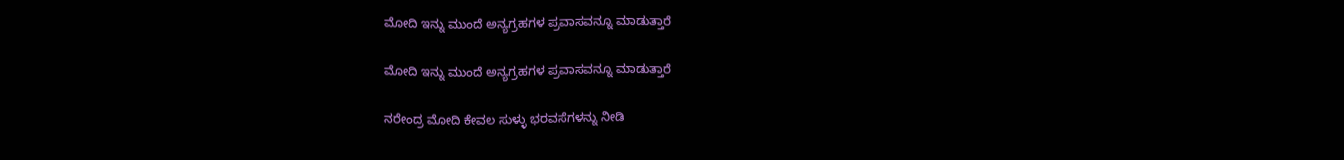ಮೋದಿ ಇನ್ನು ಮುಂದೆ ಅನ್ಯಗ್ರಹಗಳ ಪ್ರವಾಸವನ್ನೂ ಮಾಡುತ್ತಾರೆ

ಮೋದಿ ಇನ್ನು ಮುಂದೆ ಅನ್ಯಗ್ರಹಗಳ ಪ್ರವಾಸವನ್ನೂ ಮಾಡುತ್ತಾರೆ

ನರೇಂದ್ರ ಮೋದಿ ಕೇವಲ ಸುಳ್ಳು ಭರವಸೆಗಳನ್ನು ನೀಡಿ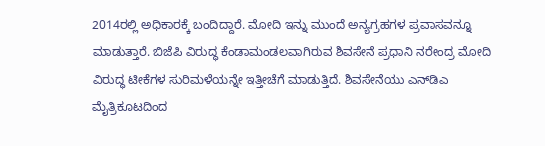2014ರಲ್ಲಿ ಅಧಿಕಾರಕ್ಕೆ ಬಂದಿದ್ದಾರೆ. ಮೋದಿ ಇನ್ನು ಮುಂದೆ ಅನ್ಯಗ್ರಹಗಳ ಪ್ರವಾಸವನ್ನೂ ಮಾಡುತ್ತಾರೆ. ಬಿಜೆಪಿ ವಿರುದ್ಧ ಕೆಂಡಾಮಂಡಲವಾಗಿರುವ ಶಿವಸೇನೆ ಪ್ರಧಾನಿ ನರೇಂದ್ರ ಮೋದಿ ವಿರುದ್ಧ ಟೀಕೆಗಳ ಸುರಿಮಳೆಯನ್ನೇ ಇತ್ತೀಚೆಗೆ ಮಾಡುತ್ತಿದೆ. ಶಿವಸೇನೆಯು ಎನ್‌ಡಿಎ ಮೈತ್ರಿಕೂಟದಿಂದ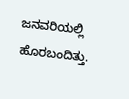ಜನವರಿಯಲ್ಲಿ ಹೊರಬಂದಿತ್ತು.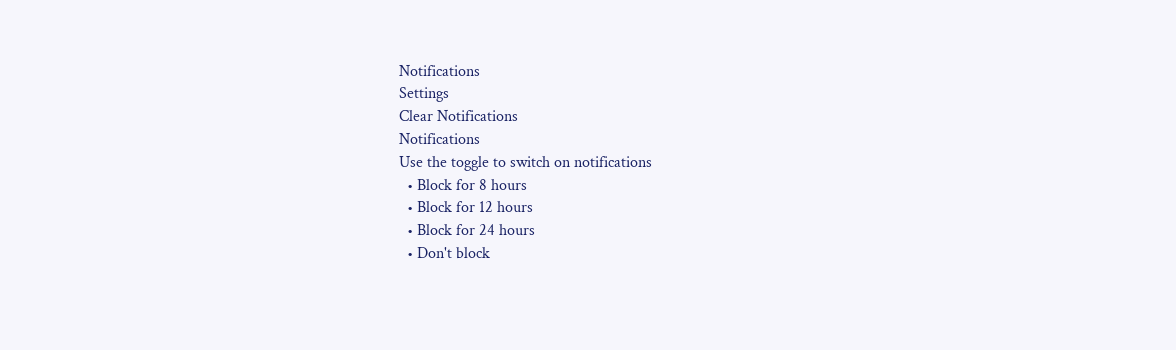Notifications
Settings
Clear Notifications
Notifications
Use the toggle to switch on notifications
  • Block for 8 hours
  • Block for 12 hours
  • Block for 24 hours
  • Don't block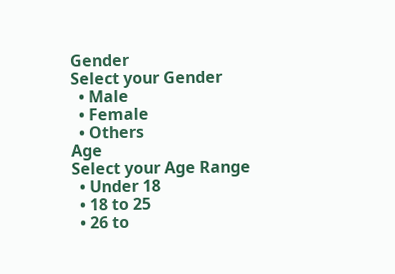Gender
Select your Gender
  • Male
  • Female
  • Others
Age
Select your Age Range
  • Under 18
  • 18 to 25
  • 26 to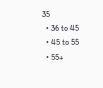35
  • 36 to 45
  • 45 to 55
  • 55+